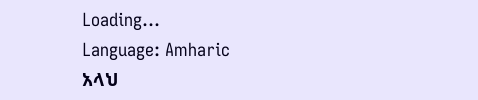Loading...
Language: Amharic
አላህ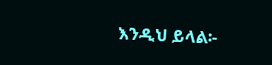እንዲህ ይላል፡-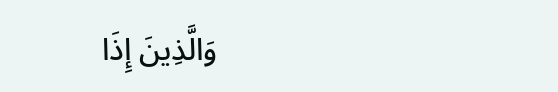وَالَّذِينَ إِذَا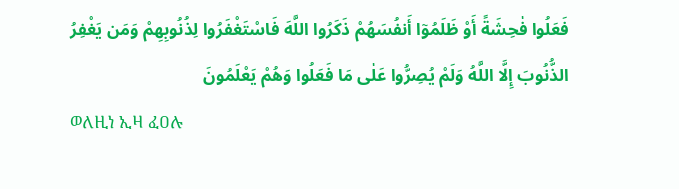فَعَلُوا فٰحِشَةً أَوْ ظَلَمُوٓا أَنفُسَهُمْ ذَكَرُوا اللَّهَ فَاسْتَغْفَرُوا لِذُنُوبِهِمْ وَمَن يَغْفِرُ الذُّنُوبَ إِلَّا اللَّهُ وَلَمْ يُصِرُّوا عَلٰى مَا فَعَلُوا وَهُمْ يَعْلَمُونَ
ወለዚነ ኢዛ ፈዐሉ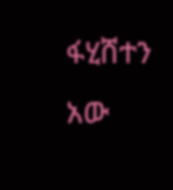ፋሂሸተን አው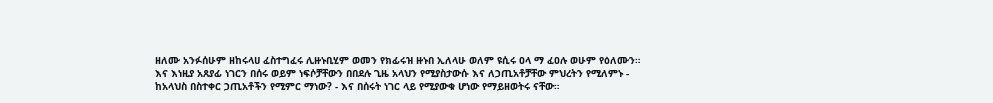ዘለሙ አንፉሰሁም ዘከሩላሀ ፈስተግፈሩ ሊዙኑቢሂም ወመን የክፊሩዝ ዙኑበ ኢለላሁ ወለም ዩሲሩ ዐላ ማ ፈዐሉ ወሁም የዕለሙን።
እና እነዚያ አጸያፊ ነገርን በሰሩ ወይም ነፍሶቻቸውን በበደሉ ጊዜ አላህን የሚያስታውሱ እና ለኃጢአቶቻቸው ምህረትን የሚለምኑ - ከአላህስ በስተቀር ኃጢአቶችን የሚምር ማነው? - እና በሰሩት ነገር ላይ የሚያውቁ ሆነው የማይዘወትሩ ናቸው።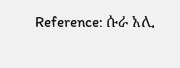Reference: ሱራ አሊ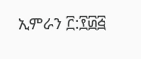ኢምራን ፫:፻፴፭